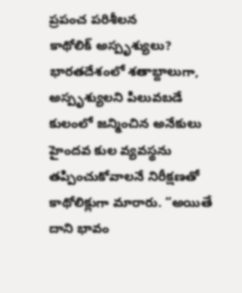ప్రపంచ పరిశీలన
కాథోలిక్ అస్పృశ్యులు?
భారతదేశంలో శతాబ్దాలుగా, అస్పృశ్యులని పిలువబడే కులంలో జన్మించిన అనేకులు హైందవ కుల వ్యవస్థను తప్పించుకోవాలనే నిరీక్షణతో కాథోలిక్లుగా మారారు. “అయితే దాని భావం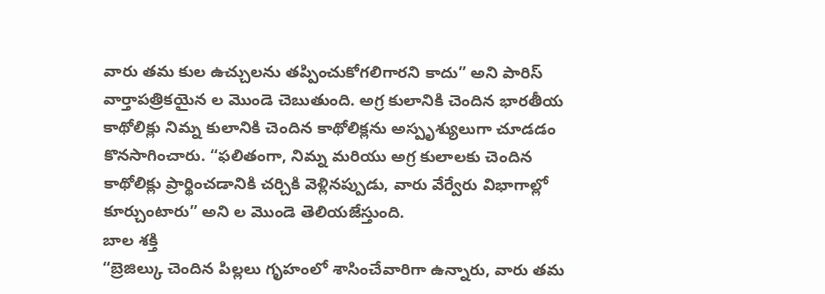వారు తమ కుల ఉచ్చులను తప్పించుకోగలిగారని కాదు” అని పారిస్ వార్తాపత్రికయైన ల మొండె చెబుతుంది. అగ్ర కులానికి చెందిన భారతీయ కాథోలిక్లు నిమ్న కులానికి చెందిన కాథోలిక్లను అస్పృశ్యులుగా చూడడం కొనసాగించారు. “ఫలితంగా, నిమ్న మరియు అగ్ర కులాలకు చెందిన కాథోలిక్లు ప్రార్థించడానికి చర్చికి వెళ్లినప్పుడు, వారు వేర్వేరు విభాగాల్లో కూర్చుంటారు” అని ల మొండె తెలియజేస్తుంది.
బాల శక్తి
“బ్రెజిల్కు చెందిన పిల్లలు గృహంలో శాసించేవారిగా ఉన్నారు, వారు తమ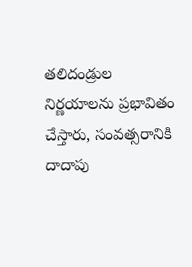తలిదండ్రుల నిర్ణయాలను ప్రభావితం చేస్తారు, సంవత్సరానికి దాదాపు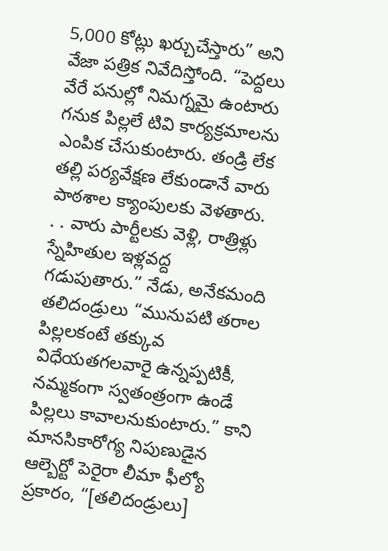5,000 కోట్లు ఖర్చుచేస్తారు” అని వేజా పత్రిక నివేదిస్తోంది. “పెద్దలు వేరే పనుల్లో నిమగ్నమై ఉంటారు గనుక పిల్లలే టివి కార్యక్రమాలను ఎంపిక చేసుకుంటారు. తండ్రి లేక తల్లి పర్యవేక్షణ లేకుండానే వారు పాఠశాల క్యాంపులకు వెళతారు. . . వారు పార్టీలకు వెళ్లి, రాత్రిళ్లు స్నేహితుల ఇళ్లవద్ద గడుపుతారు.” నేడు, అనేకమంది తలిదండ్రులు “మునుపటి తరాల పిల్లలకంటే తక్కువ విధేయతగలవారై ఉన్నప్పటికీ, నమ్మకంగా స్వతంత్రంగా ఉండే పిల్లలు కావాలనుకుంటారు.” కాని మానసికారోగ్య నిపుణుడైన ఆల్బెర్టో పెరైరా లీమా ఫీల్యో ప్రకారం, “[తలిదండ్రులు]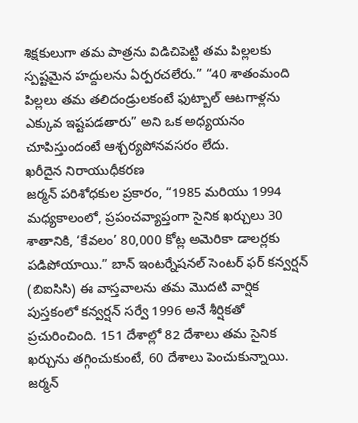శిక్షకులుగా తమ పాత్రను విడిచిపెట్టి తమ పిల్లలకు స్పష్టమైన హద్దులను ఏర్పరచలేరు.” “40 శాతంమంది పిల్లలు తమ తలిదండ్రులకంటే ఫుట్బాల్ ఆటగాళ్లను ఎక్కువ ఇష్టపడతారు” అని ఒక అధ్యయనం చూపిస్తుందంటే ఆశ్చర్యపోనవసరం లేదు.
ఖరీదైన నిరాయుధీకరణ
జర్మన్ పరిశోధకుల ప్రకారం, “1985 మరియు 1994 మధ్యకాలంలో, ప్రపంచవ్యాప్తంగా సైనిక ఖర్చులు 30 శాతానికి, ‘కేవలం’ 80,000 కోట్ల అమెరికా డాలర్లకు పడిపోయాయి.” బాన్ ఇంటర్నేషనల్ సెంటర్ ఫర్ కన్వర్షన్ (బిఐసిసి) ఈ వాస్తవాలను తమ మొదటి వార్షిక పుస్తకంలో కన్వర్షన్ సర్వే 1996 అనే శీర్షికతో ప్రచురించింది. 151 దేశాల్లో 82 దేశాలు తమ సైనిక ఖర్చును తగ్గించుకుంటే, 60 దేశాలు పెంచుకున్నాయి. జర్మన్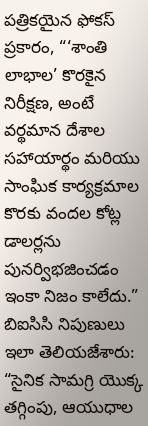పత్రికయైన ఫోకస్ ప్రకారం, “‘శాంతి లాభాల’ కొరకైన నిరీక్షణ, అంటే వర్థమాన దేశాల సహాయార్థం మరియు సాంఘిక కార్యక్రమాల కొరకు వందల కోట్ల డాలర్లను పునర్విభజించడం ఇంకా నిజం కాలేదు.” బిఐసిసి నిపుణులు ఇలా తెలియజేశారు: “సైనిక సామగ్రి యొక్క తగ్గింపు, ఆయుధాల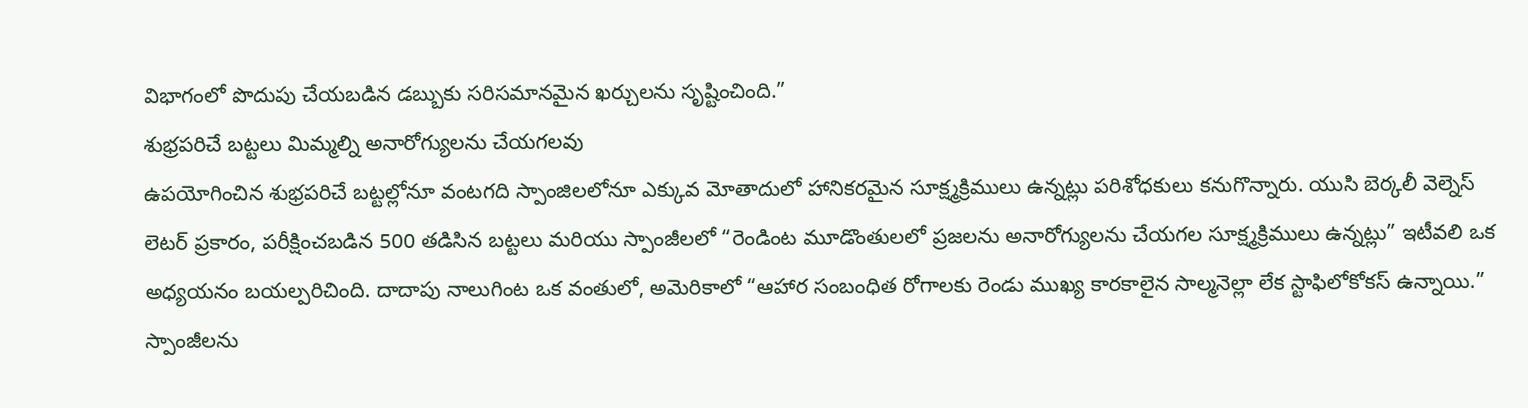విభాగంలో పొదుపు చేయబడిన డబ్బుకు సరిసమానమైన ఖర్చులను సృష్టించింది.”
శుభ్రపరిచే బట్టలు మిమ్మల్ని అనారోగ్యులను చేయగలవు
ఉపయోగించిన శుభ్రపరిచే బట్టల్లోనూ వంటగది స్పాంజిలలోనూ ఎక్కువ మోతాదులో హానికరమైన సూక్ష్మక్రిములు ఉన్నట్లు పరిశోధకులు కనుగొన్నారు. యుసి బెర్కలీ వెల్నెస్ లెటర్ ప్రకారం, పరీక్షించబడిన 500 తడిసిన బట్టలు మరియు స్పాంజీలలో “రెండింట మూడొంతులలో ప్రజలను అనారోగ్యులను చేయగల సూక్ష్మక్రిములు ఉన్నట్లు” ఇటీవలి ఒక అధ్యయనం బయల్పరిచింది. దాదాపు నాలుగింట ఒక వంతులో, అమెరికాలో “ఆహార సంబంధిత రోగాలకు రెండు ముఖ్య కారకాలైన సాల్మనెల్లా లేక స్టాఫిలోకోకస్ ఉన్నాయి.” స్పాంజీలను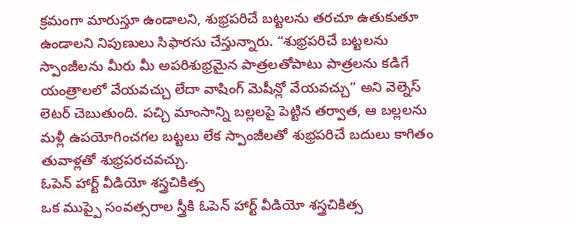క్రమంగా మారుస్తూ ఉండాలని, శుభ్రపరిచే బట్టలను తరచూ ఉతుకుతూ ఉండాలని నిపుణులు సిఫారసు చేస్తున్నారు. “శుభ్రపరిచే బట్టలను స్పాంజీలను మీరు మీ అపరిశుభ్రమైన పాత్రలతోపాటు పాత్రలను కడిగే యంత్రాలలో వేయవచ్చు లేదా వాషింగ్ మెషీన్లో వేయవచ్చు” అని వెల్నెస్ లెటర్ చెబుతుంది. పచ్చి మాంసాన్ని బల్లలపై పెట్టిన తర్వాత, ఆ బల్లలను మళ్లీ ఉపయోగించగల బట్టలు లేక స్పాంజీలతో శుభ్రపరిచే బదులు కాగితం తువాళ్లతో శుభ్రపరచవచ్చు.
ఓపెన్ హార్ట్ వీడియో శస్త్రచికిత్స
ఒక ముప్పై సంవత్సరాల స్త్రీకి ఓపెన్ హార్ట్ వీడియో శస్త్రచికిత్స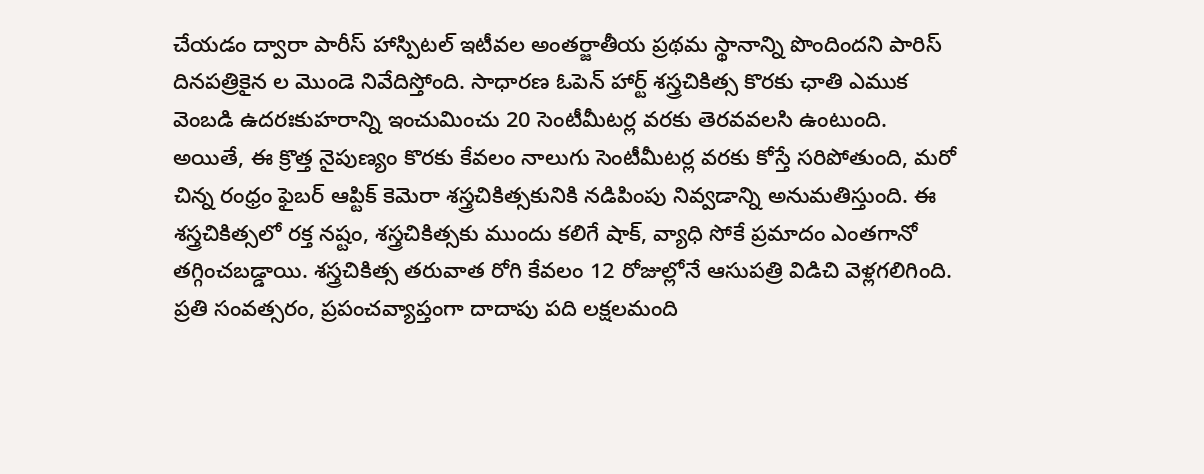చేయడం ద్వారా పారీస్ హాస్పిటల్ ఇటీవల అంతర్జాతీయ ప్రథమ స్థానాన్ని పొందిందని పారిస్ దినపత్రికైన ల మొండె నివేదిస్తోంది. సాధారణ ఓపెన్ హార్ట్ శస్త్రచికిత్స కొరకు ఛాతి ఎముక వెంబడి ఉదరఃకుహరాన్ని ఇంచుమించు 20 సెంటీమీటర్ల వరకు తెరవవలసి ఉంటుంది. అయితే, ఈ క్రొత్త నైపుణ్యం కొరకు కేవలం నాలుగు సెంటీమీటర్ల వరకు కోస్తే సరిపోతుంది, మరో చిన్న రంధ్రం ఫైబర్ ఆప్టిక్ కెమెరా శస్త్రచికిత్సకునికి నడిపింపు నివ్వడాన్ని అనుమతిస్తుంది. ఈ శస్త్రచికిత్సలో రక్త నష్టం, శస్త్రచికిత్సకు ముందు కలిగే షాక్, వ్యాధి సోకే ప్రమాదం ఎంతగానో తగ్గించబడ్డాయి. శస్త్రచికిత్స తరువాత రోగి కేవలం 12 రోజుల్లోనే ఆసుపత్రి విడిచి వెళ్లగలిగింది. ప్రతి సంవత్సరం, ప్రపంచవ్యాప్తంగా దాదాపు పది లక్షలమంది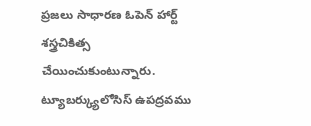ప్రజలు సాధారణ ఓపెన్ హార్ట్ శస్త్రచికిత్స చేయించుకుంటున్నారు.
ట్యూబర్క్యులోసిస్ ఉపద్రవము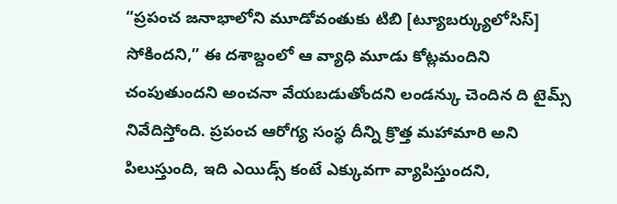“ప్రపంచ జనాభాలోని మూడోవంతుకు టిబి [ట్యూబర్క్యులోసిస్] సోకిందని,” ఈ దశాబ్దంలో ఆ వ్యాధి మూడు కోట్లమందిని చంపుతుందని అంచనా వేయబడుతోందని లండన్కు చెందిన ది టైమ్స్ నివేదిస్తోంది. ప్రపంచ ఆరోగ్య సంస్థ దీన్ని క్రొత్త మహామారి అని పిలుస్తుంది, ఇది ఎయిడ్స్ కంటే ఎక్కువగా వ్యాపిస్తుందని,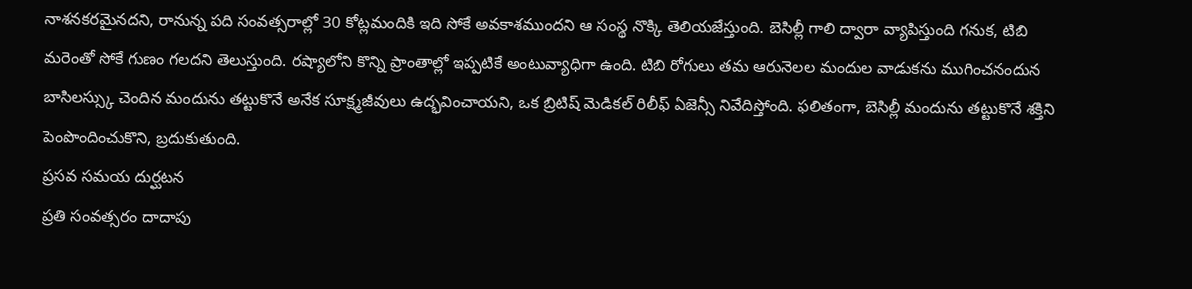నాశనకరమైనదని, రానున్న పది సంవత్సరాల్లో 30 కోట్లమందికి ఇది సోకే అవకాశముందని ఆ సంస్థ నొక్కి తెలియజేస్తుంది. బెసిల్లీ గాలి ద్వారా వ్యాపిస్తుంది గనుక, టిబి మరెంతో సోకే గుణం గలదని తెలుస్తుంది. రష్యాలోని కొన్ని ప్రాంతాల్లో ఇప్పటికే అంటువ్యాధిగా ఉంది. టిబి రోగులు తమ ఆరునెలల మందుల వాడుకను ముగించనందున బాసిలస్స్కు చెందిన మందును తట్టుకొనే అనేక సూక్ష్మజీవులు ఉద్భవించాయని, ఒక బ్రిటిష్ మెడికల్ రిలీఫ్ ఏజెన్సీ నివేదిస్తోంది. ఫలితంగా, బెసిల్లీ మందును తట్టుకొనే శక్తిని పెంపొందించుకొని, బ్రదుకుతుంది.
ప్రసవ సమయ దుర్ఘటన
ప్రతి సంవత్సరం దాదాపు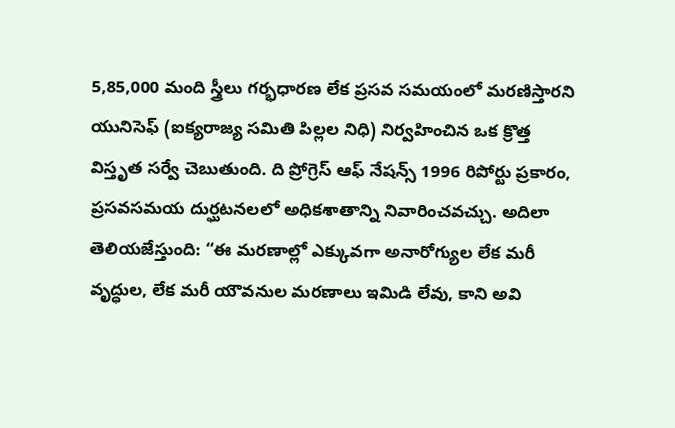5,85,000 మంది స్త్రీలు గర్భధారణ లేక ప్రసవ సమయంలో మరణిస్తారని యునిసెఫ్ (ఐక్యరాజ్య సమితి పిల్లల నిధి) నిర్వహించిన ఒక క్రొత్త విస్తృత సర్వే చెబుతుంది. ది ప్రోగ్రెస్ ఆఫ్ నేషన్స్ 1996 రిపోర్టు ప్రకారం, ప్రసవసమయ దుర్ఘటనలలో అధికశాతాన్ని నివారించవచ్చు. అదిలా తెలియజేస్తుంది: “ఈ మరణాల్లో ఎక్కువగా అనారోగ్యుల లేక మరీ వృద్ధుల, లేక మరీ యౌవనుల మరణాలు ఇమిడి లేవు, కాని అవి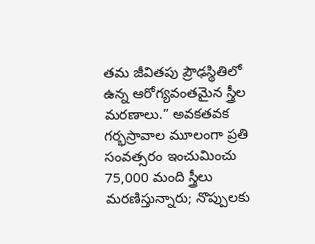తమ జీవితపు ప్రౌఢస్థితిలో ఉన్న ఆరోగ్యవంతమైన స్త్రీల మరణాలు.” అవకతవక గర్భస్రావాల మూలంగా ప్రతి సంవత్సరం ఇంచుమించు 75,000 మంది స్త్రీలు మరణిస్తున్నారు; నొప్పులకు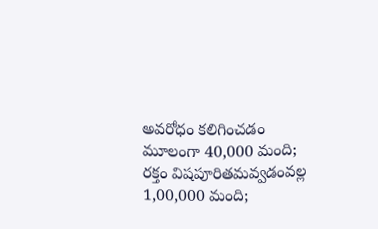అవరోధం కలిగించడం మూలంగా 40,000 మంది; రక్తం విషపూరితమవ్వడంవల్ల 1,00,000 మంది;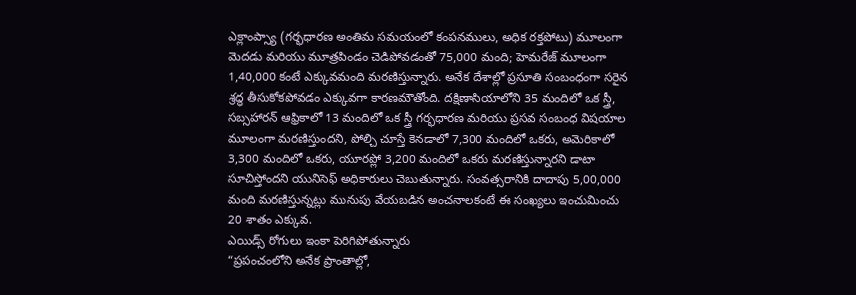ఎక్లాంప్స్యా (గర్భధారణ అంతిమ సమయంలో కంపనములు, అధిక రక్తపోటు) మూలంగా మెదడు మరియు మూత్రపిండం చెడిపోవడంతో 75,000 మంది; హెమరేజ్ మూలంగా 1,40,000 కంటే ఎక్కువమంది మరణిస్తున్నారు. అనేక దేశాల్లో ప్రసూతి సంబంధంగా సరైన శ్రద్ధ తీసుకోకపోవడం ఎక్కువగా కారణమౌతోంది. దక్షిణాసియాలోని 35 మందిలో ఒక స్త్రీ, సబ్సహారన్ ఆఫ్రికాలో 13 మందిలో ఒక స్త్రీ గర్భధారణ మరియు ప్రసవ సంబంధ విషయాల మూలంగా మరణిస్తుందని, పోల్చి చూస్తే కెనడాలో 7,300 మందిలో ఒకరు, అమెరికాలో 3,300 మందిలో ఒకరు, యూరప్లో 3,200 మందిలో ఒకరు మరణిస్తున్నారని డాటా సూచిస్తోందని యునిసెఫ్ అధికారులు చెబుతున్నారు. సంవత్సరానికి దాదాపు 5,00,000 మంది మరణిస్తున్నట్లు మునుపు వేయబడిన అంచనాలకంటే ఈ సంఖ్యలు ఇంచుమించు 20 శాతం ఎక్కువ.
ఎయిడ్స్ రోగులు ఇంకా పెరిగిపోతున్నారు
“ప్రపంచంలోని అనేక ప్రాంతాల్లో,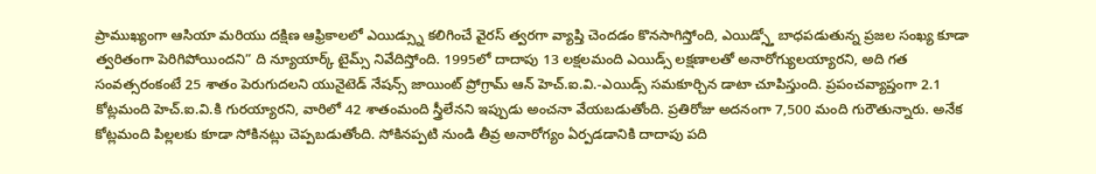ప్రాముఖ్యంగా ఆసియా మరియు దక్షిణ ఆఫ్రికాలలో ఎయిడ్స్ను కలిగించే వైరస్ త్వరగా వ్యాప్తి చెందడం కొనసాగిస్తోంది, ఎయిడ్స్తో బాధపడుతున్న ప్రజల సంఖ్య కూడా త్వరితంగా పెరిగిపోయిందని” ది న్యూయార్క్ టైమ్స్ నివేదిస్తోంది. 1995లో దాదాపు 13 లక్షలమంది ఎయిడ్స్ లక్షణాలతో అనారోగ్యులయ్యారని, అది గత సంవత్సరంకంటే 25 శాతం పెరుగుదలని యునైటెడ్ నేషన్స్ జాయింట్ ప్రోగ్రామ్ ఆన్ హెచ్.ఐ.వి.-ఎయిడ్స్ సమకూర్చిన డాటా చూపిస్తుంది. ప్రపంచవ్యాప్తంగా 2.1 కోట్లమంది హెచ్.ఐ.వి.కి గురయ్యారని, వారిలో 42 శాతంమంది స్త్రీలేనని ఇప్పుడు అంచనా వేయబడుతోంది. ప్రతిరోజు అదనంగా 7,500 మంది గురౌతున్నారు. అనేక కోట్లమంది పిల్లలకు కూడా సోకినట్లు చెప్పబడుతోంది. సోకినప్పటి నుండి తీవ్ర అనారోగ్యం ఏర్పడడానికి దాదాపు పది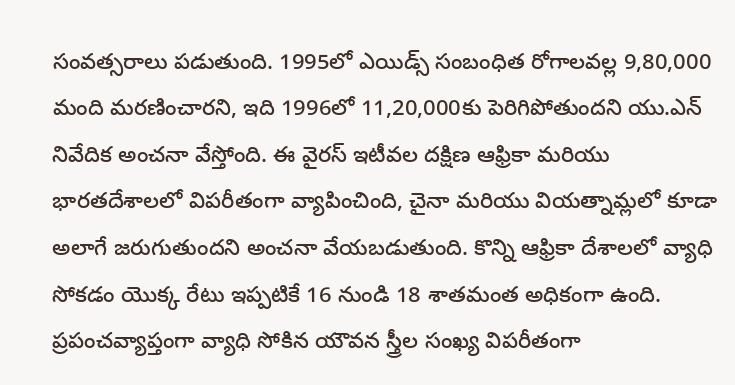సంవత్సరాలు పడుతుంది. 1995లో ఎయిడ్స్ సంబంధిత రోగాలవల్ల 9,80,000 మంది మరణించారని, ఇది 1996లో 11,20,000కు పెరిగిపోతుందని యు.ఎన్ నివేదిక అంచనా వేస్తోంది. ఈ వైరస్ ఇటీవల దక్షిణ ఆఫ్రికా మరియు భారతదేశాలలో విపరీతంగా వ్యాపించింది, చైనా మరియు వియత్నామ్లలో కూడా అలాగే జరుగుతుందని అంచనా వేయబడుతుంది. కొన్ని ఆఫ్రికా దేశాలలో వ్యాధి సోకడం యొక్క రేటు ఇప్పటికే 16 నుండి 18 శాతమంత అధికంగా ఉంది. ప్రపంచవ్యాప్తంగా వ్యాధి సోకిన యౌవన స్త్రీల సంఖ్య విపరీతంగా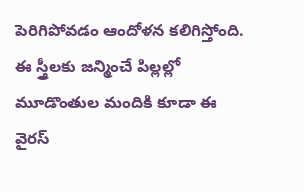పెరిగిపోవడం ఆందోళన కలిగిస్తోంది. ఈ స్త్రీలకు జన్మించే పిల్లల్లో మూడొంతుల మందికి కూడా ఈ వైరస్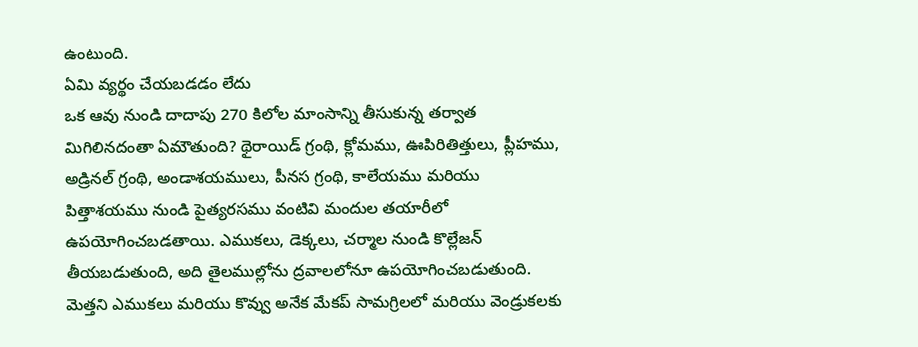ఉంటుంది.
ఏమి వ్యర్థం చేయబడడం లేదు
ఒక ఆవు నుండి దాదాపు 270 కిలోల మాంసాన్ని తీసుకున్న తర్వాత మిగిలినదంతా ఏమౌతుంది? థైరాయిడ్ గ్రంథి, క్లోమము, ఊపిరితిత్తులు, ప్లీహము, అడ్రినల్ గ్రంథి, అండాశయములు, పీనస గ్రంథి, కాలేయము మరియు పిత్తాశయము నుండి పైత్యరసము వంటివి మందుల తయారీలో ఉపయోగించబడతాయి. ఎముకలు, డెక్కలు, చర్మాల నుండి కొల్లేజన్ తీయబడుతుంది, అది తైలముల్లోను ద్రవాలలోనూ ఉపయోగించబడుతుంది. మెత్తని ఎముకలు మరియు కొవ్వు అనేక మేకప్ సామగ్రిలలో మరియు వెండ్రుకలకు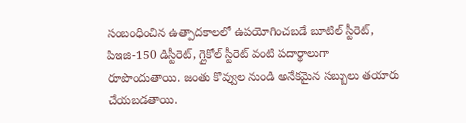సంబంధించిన ఉత్పాదకాలలో ఉపయోగించబడే బూటిల్ స్టీరెట్, పిఇజి-150 డిస్టీరెట్, గ్లైకోల్ స్టీరెట్ వంటి పదార్థాలుగా రూపొందుతాయి. జంతు కొవ్వుల నుండి అనేకమైన సబ్బులు తయారు చేయబడతాయి.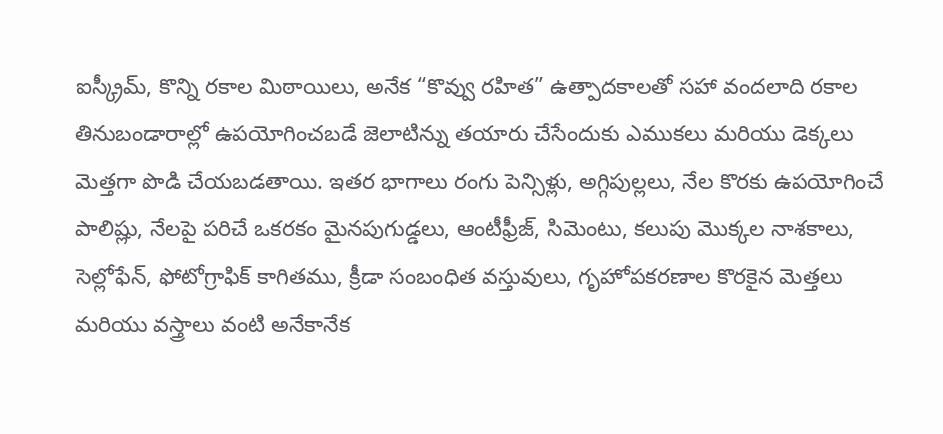ఐస్క్రీమ్, కొన్ని రకాల మిఠాయిలు, అనేక “కొవ్వు రహిత” ఉత్పాదకాలతో సహా వందలాది రకాల తినుబండారాల్లో ఉపయోగించబడే జెలాటిన్ను తయారు చేసేందుకు ఎముకలు మరియు డెక్కలు మెత్తగా పొడి చేయబడతాయి. ఇతర భాగాలు రంగు పెన్సిళ్లు, అగ్గిపుల్లలు, నేల కొరకు ఉపయోగించే పాలిష్లు, నేలపై పరిచే ఒకరకం మైనపుగుడ్డలు, ఆంటీఫ్రీజ్, సిమెంటు, కలుపు మొక్కల నాశకాలు, సెల్లోఫేన్, ఫోటోగ్రాఫిక్ కాగితము, క్రీడా సంబంధిత వస్తువులు, గృహోపకరణాల కొరకైన మెత్తలు మరియు వస్త్రాలు వంటి అనేకానేక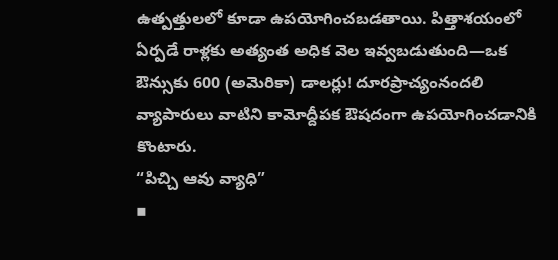ఉత్పత్తులలో కూడా ఉపయోగించబడతాయి. పిత్తాశయంలో ఏర్పడే రాళ్లకు అత్యంత అధిక వెల ఇవ్వబడుతుంది—ఒక ఔన్సుకు 600 (అమెరికా) డాలర్లు! దూరప్రాచ్యంనందలి వ్యాపారులు వాటిని కామోద్దీపక ఔషదంగా ఉపయోగించడానికి కొంటారు.
“పిచ్చి ఆవు వ్యాధి”
▪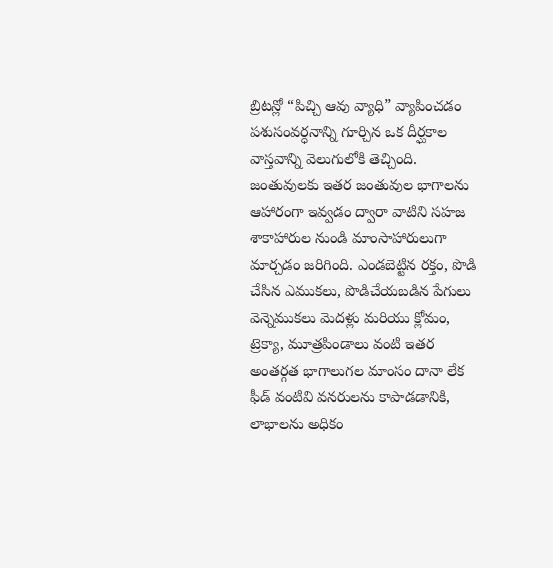బ్రిటన్లో “పిచ్చి ఆవు వ్యాధి” వ్యాపించడం పశుసంవర్ధనాన్ని గూర్చిన ఒక దీర్ఘకాల వాస్తవాన్ని వెలుగులోకి తెచ్చింది. జంతువులకు ఇతర జంతువుల భాగాలను ఆహారంగా ఇవ్వడం ద్వారా వాటిని సహజ శాకాహారుల నుండి మాంసాహారులుగా మార్చడం జరిగింది. ఎండబెట్టిన రక్తం, పొడి చేసిన ఎముకలు, పొడిచేయబడిన పేగులు వెన్నెముకలు మెదళ్లు మరియు క్లోమం, ట్రెక్యా, మూత్రపిండాలు వంటి ఇతర అంతర్గత భాగాలుగల మాంసం దానా లేక ఫీడ్ వంటివి వనరులను కాపాడడానికి, లాభాలను అధికం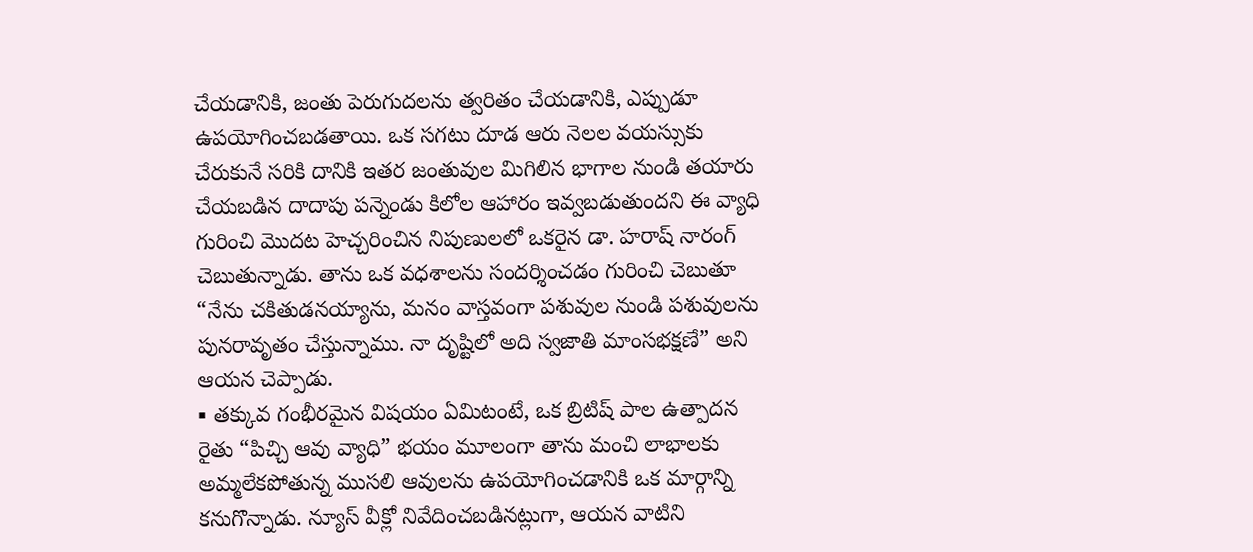చేయడానికి, జంతు పెరుగుదలను త్వరితం చేయడానికి, ఎప్పుడూ ఉపయోగించబడతాయి. ఒక సగటు దూడ ఆరు నెలల వయస్సుకు చేరుకునే సరికి దానికి ఇతర జంతువుల మిగిలిన భాగాల నుండి తయారు చేయబడిన దాదాపు పన్నెండు కిలోల ఆహారం ఇవ్వబడుతుందని ఈ వ్యాధి గురించి మొదట హెచ్చరించిన నిపుణులలో ఒకరైన డా. హరాష్ నారంగ్ చెబుతున్నాడు. తాను ఒక వధశాలను సందర్శించడం గురించి చెబుతూ “నేను చకితుడనయ్యాను, మనం వాస్తవంగా పశువుల నుండి పశువులను పునరావృతం చేస్తున్నాము. నా దృష్టిలో అది స్వజాతి మాంసభక్షణే” అని ఆయన చెప్పాడు.
▪ తక్కువ గంభీరమైన విషయం ఏమిటంటే, ఒక బ్రిటిష్ పాల ఉత్పాదన రైతు “పిచ్చి ఆవు వ్యాధి” భయం మూలంగా తాను మంచి లాభాలకు అమ్మలేకపోతున్న ముసలి ఆవులను ఉపయోగించడానికి ఒక మార్గాన్ని కనుగొన్నాడు. న్యూస్ వీక్లో నివేదించబడినట్లుగా, ఆయన వాటిని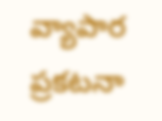వ్యాపార ప్రకటనా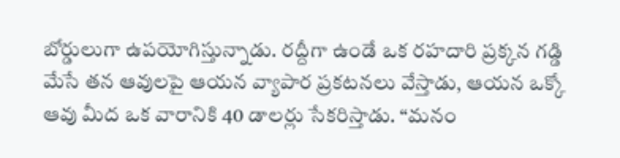బోర్డులుగా ఉపయోగిస్తున్నాడు. రద్దీగా ఉండే ఒక రహదారి ప్రక్కన గడ్డి మేసే తన ఆవులపై ఆయన వ్యాపార ప్రకటనలు వేస్తాడు, ఆయన ఒక్కో ఆవు మీద ఒక వారానికి 40 డాలర్లు సేకరిస్తాడు. “మనం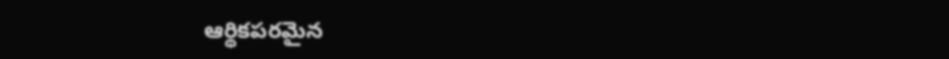ఆర్థికపరమైన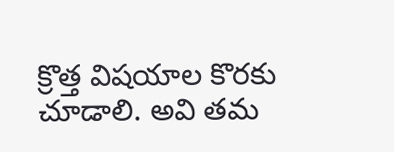క్రొత్త విషయాల కొరకు చూడాలి. అవి తమ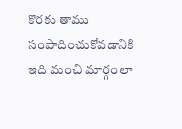కొరకు తాము సంపాదించుకోవడానికి ఇది మంచి మార్గంలా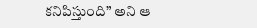కనిపిస్తుంది” అని ఆ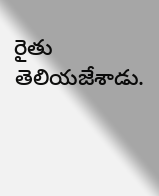రైతు తెలియజేశాడు.